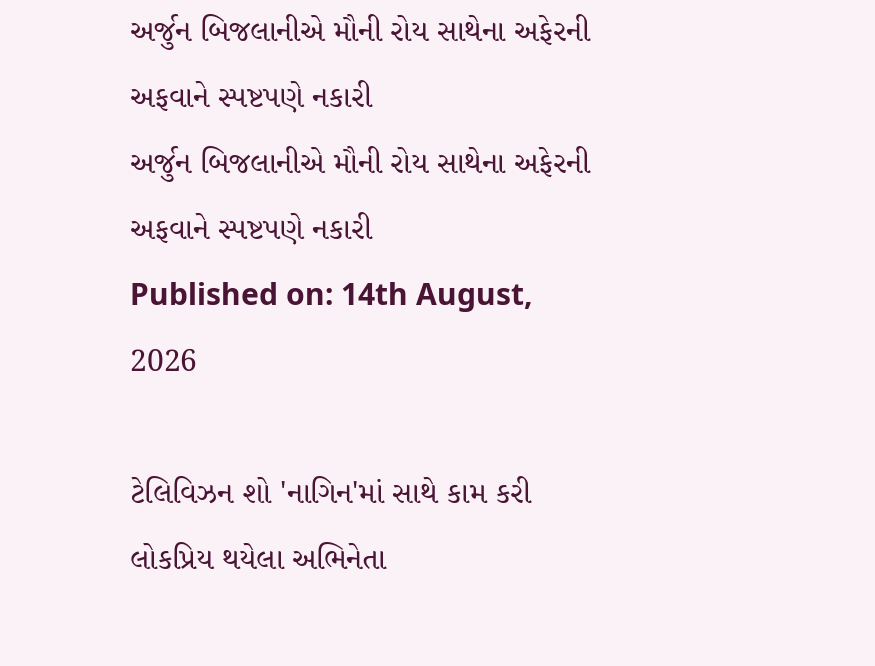અર્જુન બિજલાનીએ મૌની રોય સાથેના અફેરની અફવાને સ્પષ્ટપણે નકારી
અર્જુન બિજલાનીએ મૌની રોય સાથેના અફેરની અફવાને સ્પષ્ટપણે નકારી
Published on: 14th August, 2026

ટેલિવિઝન શો 'નાગિન'માં સાથે કામ કરી લોકપ્રિય થયેલા અભિનેતા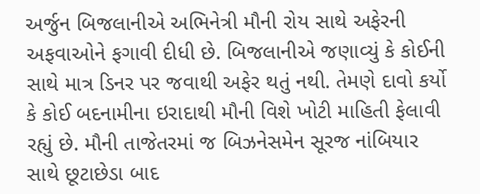અર્જુન બિજલાનીએ અભિનેત્રી મૌની રોય સાથે અફેરની અફવાઓને ફગાવી દીધી છે. બિજલાનીએ જણાવ્યું કે કોઈની સાથે માત્ર ડિનર પર જવાથી અફેર થતું નથી. તેમણે દાવો કર્યો કે કોઈ બદનામીના ઇરાદાથી મૌની વિશે ખોટી માહિતી ફેલાવી રહ્યું છે. મૌની તાજેતરમાં જ બિઝનેસમેન સૂરજ નાંબિયાર સાથે છૂટાછેડા બાદ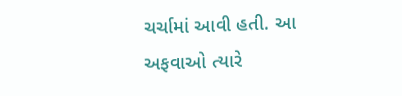ચર્ચામાં આવી હતી. આ અફવાઓ ત્યારે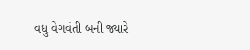વધુ વેગવંતી બની જ્યારે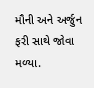મૌની અને અર્જુન ફરી સાથે જોવા મળ્યા.